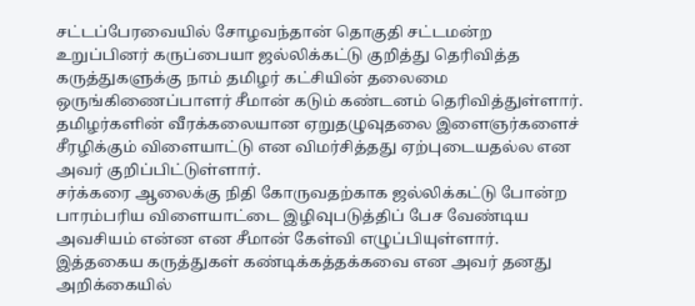சட்டப்பேரவையில் சோழவந்தான் தொகுதி சட்டமன்ற உறுப்பினர் கருப்பையா ஜல்லிக்கட்டு குறித்து தெரிவித்த கருத்துகளுக்கு நாம் தமிழர் கட்சியின் தலைமை ஒருங்கிணைப்பாளர் சீமான் கடும் கண்டனம் தெரிவித்துள்ளார். தமிழர்களின் வீரக்கலையான ஏறுதழுவுதலை இளைஞர்களைச் சீரழிக்கும் விளையாட்டு என விமர்சித்தது ஏற்புடையதல்ல என அவர் குறிப்பிட்டுள்ளார்.
சர்க்கரை ஆலைக்கு நிதி கோருவதற்காக ஜல்லிக்கட்டு போன்ற பாரம்பரிய விளையாட்டை இழிவுபடுத்திப் பேச வேண்டிய அவசியம் என்ன என சீமான் கேள்வி எழுப்பியுள்ளார். இத்தகைய கருத்துகள் கண்டிக்கத்தக்கவை என அவர் தனது அறிக்கையில்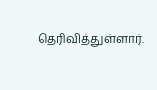தெரிவித்துள்ளார்.